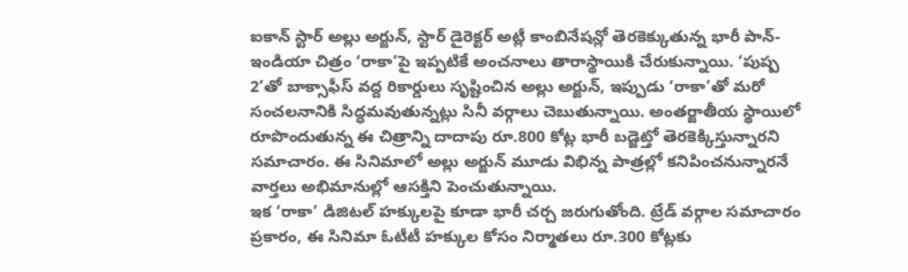ఐకాన్ స్టార్ అల్లు అర్జున్, స్టార్ డైరెక్టర్ అట్లీ కాంబినేషన్లో తెరకెక్కుతున్న భారీ పాన్-ఇండియా చిత్రం ‘రాకా’పై ఇప్పటికే అంచనాలు తారాస్థాయికి చేరుకున్నాయి. ‘పుష్ప 2’తో బాక్సాఫీస్ వద్ద రికార్డులు సృష్టించిన అల్లు అర్జున్, ఇప్పుడు ‘రాకా’తో మరో సంచలనానికి సిద్ధమవుతున్నట్లు సినీ వర్గాలు చెబుతున్నాయి. అంతర్జాతీయ స్థాయిలో రూపొందుతున్న ఈ చిత్రాన్ని దాదాపు రూ.800 కోట్ల భారీ బడ్జెట్తో తెరకెక్కిస్తున్నారని సమాచారం. ఈ సినిమాలో అల్లు అర్జున్ మూడు విభిన్న పాత్రల్లో కనిపించనున్నారనే వార్తలు అభిమానుల్లో ఆసక్తిని పెంచుతున్నాయి.
ఇక ‘రాకా’ డిజిటల్ హక్కులపై కూడా భారీ చర్చ జరుగుతోంది. ట్రేడ్ వర్గాల సమాచారం ప్రకారం, ఈ సినిమా ఓటీటీ హక్కుల కోసం నిర్మాతలు రూ.300 కోట్లకు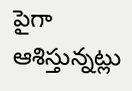పైగా ఆశిస్తున్నట్లు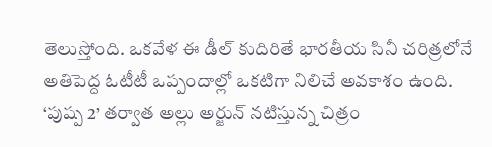తెలుస్తోంది. ఒకవేళ ఈ డీల్ కుదిరితే భారతీయ సినీ చరిత్రలోనే అతిపెద్ద ఓటీటీ ఒప్పందాల్లో ఒకటిగా నిలిచే అవకాశం ఉంది. ‘పుష్ప 2’ తర్వాత అల్లు అర్జున్ నటిస్తున్న చిత్రం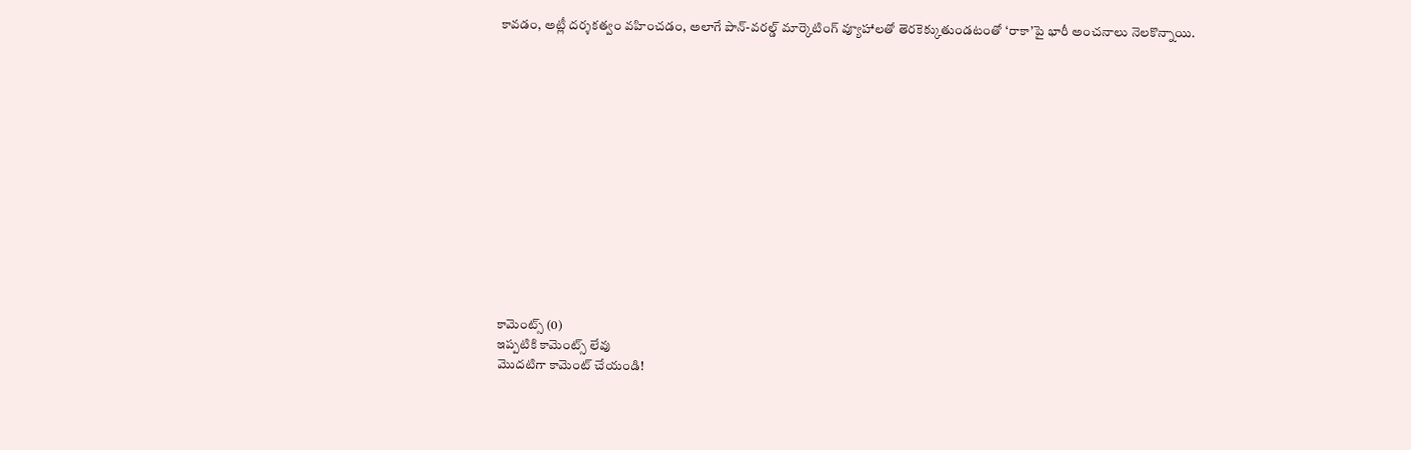కావడం, అట్లీ దర్శకత్వం వహించడం, అలాగే పాన్-వరల్డ్ మార్కెటింగ్ వ్యూహాలతో తెరకెక్కుతుండటంతో ‘రాకా’పై భారీ అంచనాలు నెలకొన్నాయి.














కామెంట్స్ (0)
ఇప్పటికి కామెంట్స్ లేవు
మొదటిగా కామెంట్ చేయండి!